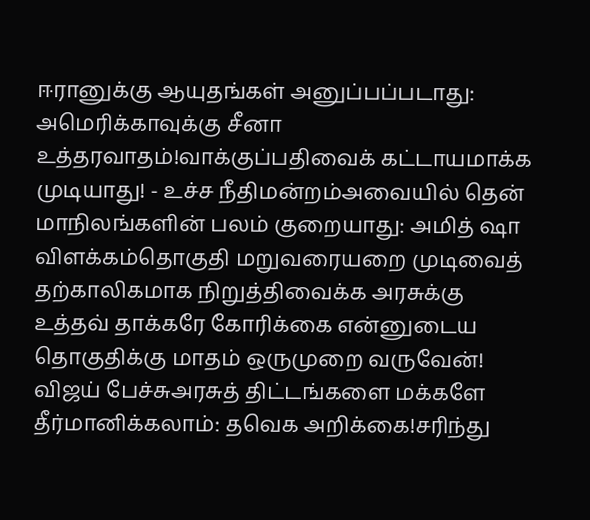ஈரானுக்கு ஆயுதங்கள் அனுப்பப்படாது: அமெரிக்காவுக்கு சீனா உத்தரவாதம்!வாக்குப்பதிவைக் கட்டாயமாக்க முடியாது! - உச்ச நீதிமன்றம்அவையில் தென் மாநிலங்களின் பலம் குறையாது: அமித் ஷா விளக்கம்தொகுதி மறுவரையறை முடிவைத் தற்காலிகமாக நிறுத்திவைக்க அரசுக்கு உத்தவ் தாக்கரே கோரிக்கை என்னுடைய தொகுதிக்கு மாதம் ஒருமுறை வருவேன்! விஜய் பேச்சுஅரசுத் திட்டங்களை மக்களே தீர்மானிக்கலாம்: தவெக அறிக்கை!சரிந்து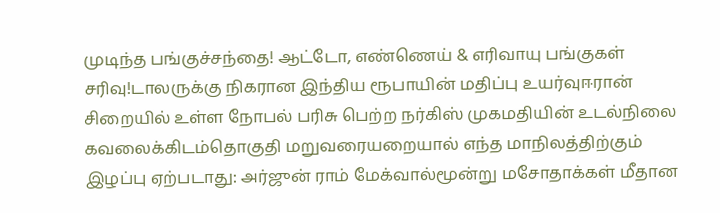முடிந்த பங்குச்சந்தை! ஆட்டோ, எண்ணெய் & எரிவாயு பங்குகள் சரிவு!டாலருக்கு நிகரான இந்திய ரூபாயின் மதிப்பு உயர்வுஈரான் சிறையில் உள்ள நோபல் பரிசு பெற்ற நர்கிஸ் முகமதியின் உடல்நிலை கவலைக்கிடம்தொகுதி மறுவரையறையால் எந்த மாநிலத்திற்கும் இழப்பு ஏற்படாது: அர்ஜுன் ராம் மேக்வால்மூன்று மசோதாக்கள் மீதான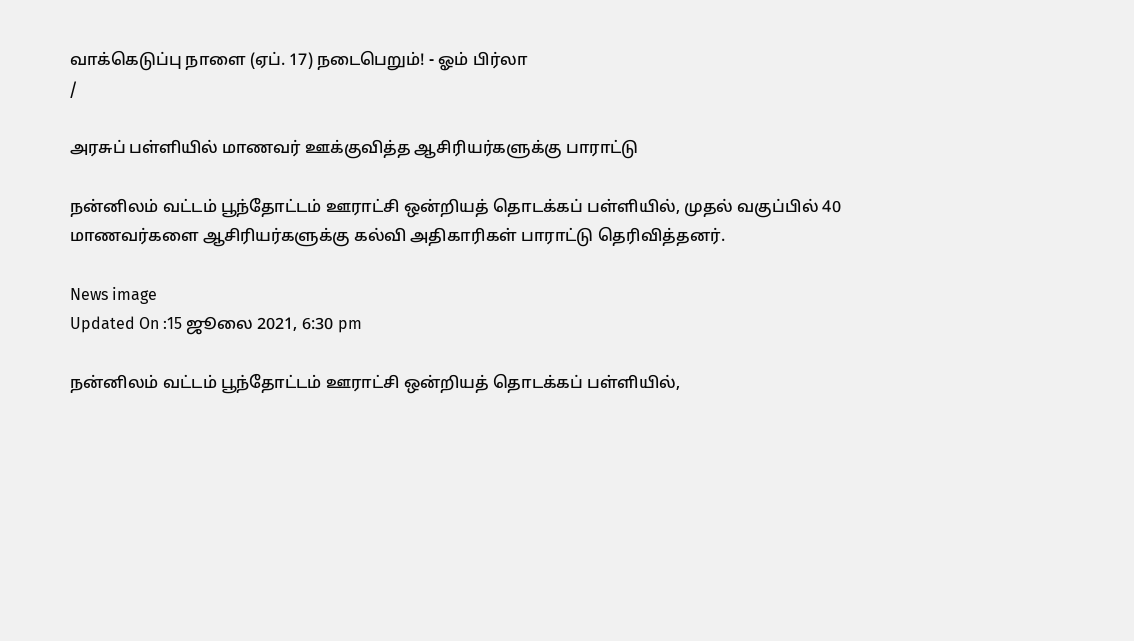வாக்கெடுப்பு நாளை (ஏப். 17) நடைபெறும்! - ஓம் பிர்லா
/

அரசுப் பள்ளியில் மாணவர் ஊக்குவித்த ஆசிரியர்களுக்கு பாராட்டு

நன்னிலம் வட்டம் பூந்தோட்டம் ஊராட்சி ஒன்றியத் தொடக்கப் பள்ளியில், முதல் வகுப்பில் 40 மாணவர்களை ஆசிரியர்களுக்கு கல்வி அதிகாரிகள் பாராட்டு தெரிவித்தனர்.

News image
Updated On :15 ஜூலை 2021, 6:30 pm

நன்னிலம் வட்டம் பூந்தோட்டம் ஊராட்சி ஒன்றியத் தொடக்கப் பள்ளியில்,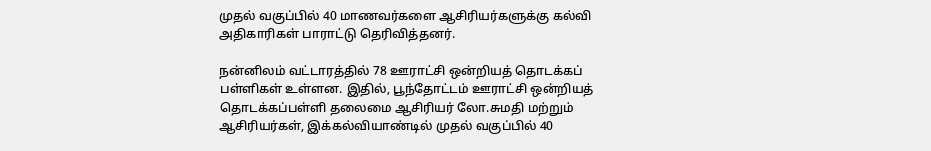முதல் வகுப்பில் 40 மாணவர்களை ஆசிரியர்களுக்கு கல்வி அதிகாரிகள் பாராட்டு தெரிவித்தனர்.

நன்னிலம் வட்டாரத்தில் 78 ஊராட்சி ஒன்றியத் தொடக்கப் பள்ளிகள் உள்ளன. இதில், பூந்தோட்டம் ஊராட்சி ஒன்றியத் தொடக்கப்பள்ளி தலைமை ஆசிரியர் லோ.சுமதி மற்றும் ஆசிரியர்கள், இக்கல்வியாண்டில் முதல் வகுப்பில் 40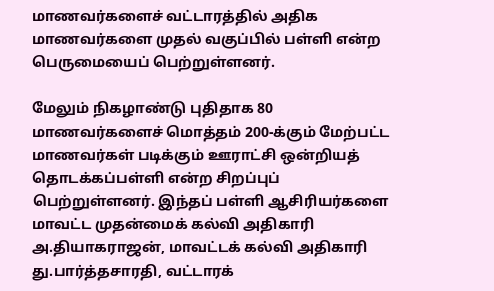மாணவர்களைச் வட்டாரத்தில் அதிக மாணவர்களை முதல் வகுப்பில் பள்ளி என்ற பெருமையைப் பெற்றுள்ளனர்.

மேலும் நிகழாண்டு புதிதாக 80 மாணவர்களைச் மொத்தம் 200-க்கும் மேற்பட்ட மாணவர்கள் படிக்கும் ஊராட்சி ஒன்றியத் தொடக்கப்பள்ளி என்ற சிறப்புப் பெற்றுள்ளனர். இந்தப் பள்ளி ஆசிரியர்களை மாவட்ட முதன்மைக் கல்வி அதிகாரி அ.தியாகராஜன், மாவட்டக் கல்வி அதிகாரி து.பார்த்தசாரதி, வட்டாரக்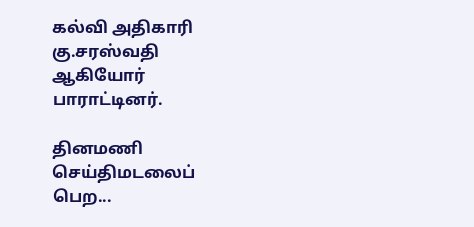கல்வி அதிகாரி கு.சரஸ்வதி ஆகியோர் பாராட்டினர்.

தினமணி செய்திமடலைப் பெற...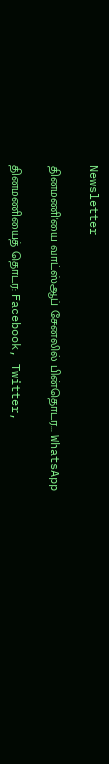Newsletter

தினமணி'யை வாட்ஸ்ஆப் சேனலில் பின்தொடர... WhatsApp

தினமணியைத் தொடர: Facebook, Twitter,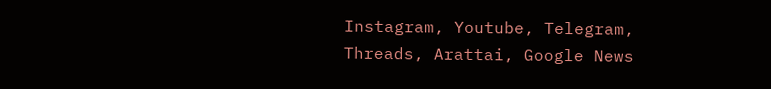Instagram, Youtube, Telegram, Threads, Arattai, Google News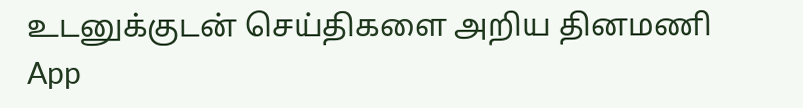உடனுக்குடன் செய்திகளை அறிய தினமணி App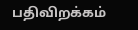பதிவிறக்கம்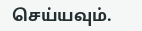செய்யவும்.